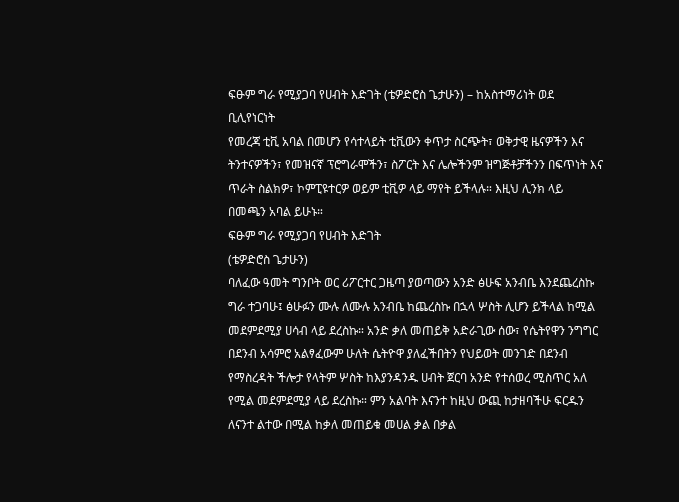ፍፁም ግራ የሚያጋባ የሀብት እድገት (ቴዎድሮስ ጌታሁን) – ከአስተማሪነት ወደ ቢሊየነርነት
የመረጃ ቲቪ አባል በመሆን የሳተላይት ቲቪውን ቀጥታ ስርጭት፣ ወቅታዊ ዜናዎችን እና ትንተናዎችን፣ የመዝናኛ ፕሮግራሞችን፣ ስፖርት እና ሌሎችንም ዝግጅቶቻችንን በፍጥነት እና ጥራት ስልክዎ፣ ኮምፒዩተርዎ ወይም ቲቪዎ ላይ ማየት ይችላሉ። እዚህ ሊንክ ላይ በመጫን አባል ይሁኑ።
ፍፁም ግራ የሚያጋባ የሀብት እድገት
(ቴዎድሮስ ጌታሁን)
ባለፈው ዓመት ግንቦት ወር ሪፖርተር ጋዜጣ ያወጣውን አንድ ፅሁፍ አንብቤ እንደጨረስኩ ግራ ተጋባሁ፤ ፅሁፉን ሙሉ ለሙሉ አንብቤ ከጨረስኩ በኋላ ሦስት ሊሆን ይችላል ከሚል መደምደሚያ ሀሳብ ላይ ደረስኩ። አንድ ቃለ መጠይቅ አድራጊው ሰው፣ የሴትየዋን ንግግር በደንብ አሳምሮ አልፃፈውም ሁለት ሴትዮዋ ያለፈችበትን የህይወት መንገድ በደንብ የማስረዳት ችሎታ የላትም ሦስት ከእያንዳንዱ ሀብት ጀርባ አንድ የተሰወረ ሚስጥር አለ የሚል መደምደሚያ ላይ ደረስኩ። ምን አልባት እናንተ ከዚህ ውጪ ከታዘባችሁ ፍርዱን ለናንተ ልተው በሚል ከቃለ መጠይቁ መሀል ቃል በቃል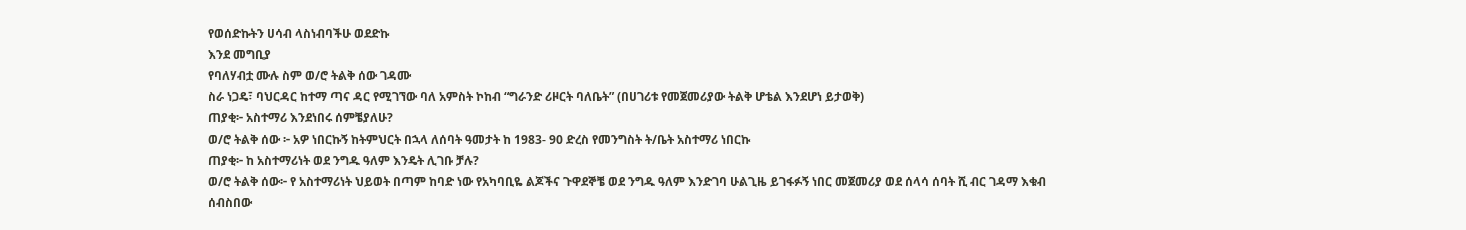የወሰድኩትን ሀሳብ ላስነብባችሁ ወደድኩ
እንደ መግቢያ
የባለሃብቷ ሙሉ ስም ወ/ሮ ትልቅ ሰው ገዳሙ
ስራ ነጋዴ፣ ባህርዳር ከተማ ጣና ዳር የሚገኘው ባለ አምስት ኮከብ “ግራንድ ሪዞርት ባለቤት” (በሀገሪቱ የመጀመሪያው ትልቅ ሆቴል እንደሆነ ይታወቅ)
ጠያቂ፦ አስተማሪ እንደነበሩ ሰምቼያለሁ?
ወ/ሮ ትልቅ ሰው ፦ አዎ ነበርኩኝ ከትምህርት በኋላ ለሰባት ዓመታት ከ 1983- 90 ድረስ የመንግስት ት/ቤት አስተማሪ ነበርኩ
ጠያቂ፦ ከ አስተማሪነት ወደ ንግዱ ዓለም እንዴት ሊገቡ ቻሉ?
ወ/ሮ ትልቅ ሰው፦ የ አስተማሪነት ህይወት በጣም ከባድ ነው የአካባቢዬ ልጆችና ጉዋደኞቼ ወደ ንግዱ ዓለም እንድገባ ሁልጊዜ ይገፋፉኝ ነበር መጀመሪያ ወደ ሰላሳ ሰባት ሺ ብር ገዳማ እቁብ ሰብስበው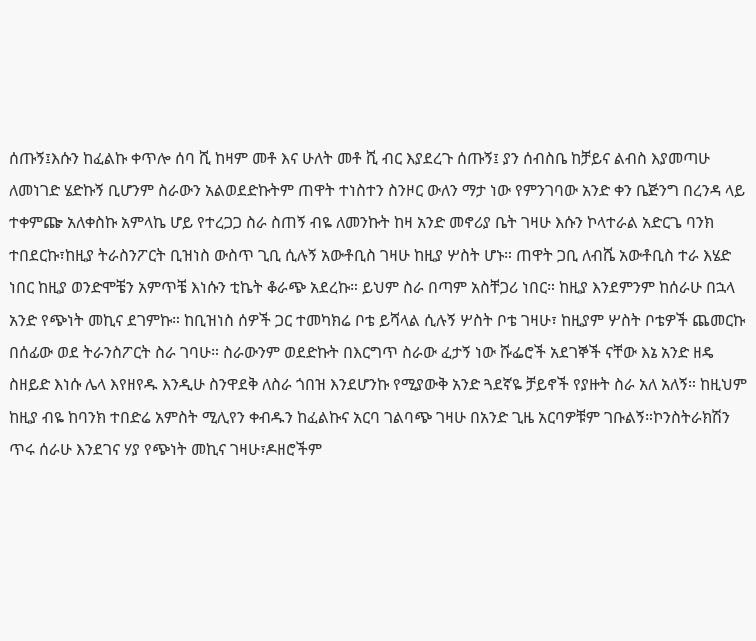ሰጡኝ፤እሱን ከፈልኩ ቀጥሎ ሰባ ሺ ከዛም መቶ እና ሁለት መቶ ሺ ብር እያደረጉ ሰጡኝ፤ ያን ሰብስቤ ከቻይና ልብስ እያመጣሁ ለመነገድ ሄድኩኝ ቢሆንም ስራውን አልወደድኩትም ጠዋት ተነስተን ስንዞር ውለን ማታ ነው የምንገባው አንድ ቀን ቤጅንግ በረንዳ ላይ ተቀምጬ አለቀስኩ አምላኬ ሆይ የተረጋጋ ስራ ስጠኝ ብዬ ለመንኩት ከዛ አንድ መኖሪያ ቤት ገዛሁ እሱን ኮላተራል አድርጌ ባንክ ተበደርኩ፣ከዚያ ትራስንፖርት ቢዝነስ ውስጥ ጊቢ ሲሉኝ አውቶቢስ ገዛሁ ከዚያ ሦስት ሆኑ። ጠዋት ጋቢ ለብሼ አውቶቢስ ተራ እሄድ ነበር ከዚያ ወንድሞቼን አምጥቼ እነሱን ቲኬት ቆራጭ አደረኩ። ይህም ስራ በጣም አስቸጋሪ ነበር። ከዚያ እንደምንም ከሰራሁ በኋላ አንድ የጭነት መኪና ደገምኩ። ከቢዝነስ ሰዎች ጋር ተመካክሬ ቦቴ ይሻላል ሲሉኝ ሦስት ቦቴ ገዛሁ፣ ከዚያም ሦስት ቦቴዎች ጨመርኩ በሰፊው ወደ ትራንስፖርት ስራ ገባሁ። ስራውንም ወደድኩት በእርግጥ ስራው ፈታኝ ነው ሹፌሮች አደገኞች ናቸው እኔ አንድ ዘዴ ስዘይድ እነሱ ሌላ እየዘየዱ እንዲሁ ስንዋደቅ ለስራ ጎበዝ እንደሆንኩ የሚያውቅ አንድ ጓደኛዬ ቻይኖች የያዙት ስራ አለ አለኝ። ከዚህም ከዚያ ብዬ ከባንክ ተበድሬ አምስት ሚሊየን ቀብዱን ከፈልኩና አርባ ገልባጭ ገዛሁ በአንድ ጊዜ አርባዎቹም ገቡልኝ።ኮንስትራክሽን ጥሩ ሰራሁ እንደገና ሃያ የጭነት መኪና ገዛሁ፣ዶዘሮችም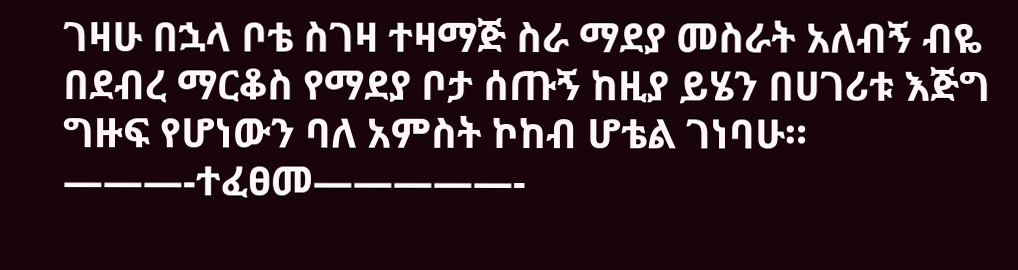ገዛሁ በኋላ ቦቴ ስገዛ ተዛማጅ ስራ ማደያ መስራት አለብኝ ብዬ በደብረ ማርቆስ የማደያ ቦታ ሰጡኝ ከዚያ ይሄን በሀገሪቱ እጅግ ግዙፍ የሆነውን ባለ አምስት ኮከብ ሆቴል ገነባሁ።
———-ተፈፀመ—————-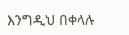እንግዲህ በቀላሉ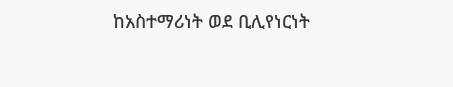ከአስተማሪነት ወደ ቢሊየነርነት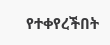የተቀየረችበት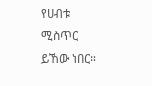የሀብቱ ሚስጥር ይኸው ነበር።